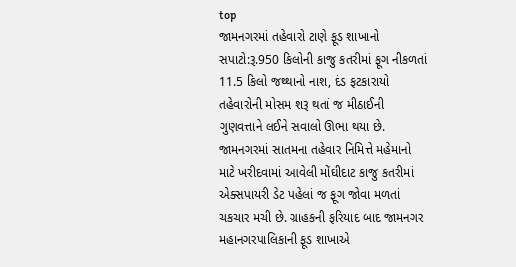top
જામનગરમાં તહેવારો ટાણે ફૂડ શાખાનો સપાટો:રૂ.950 કિલોની કાજુ કતરીમાં ફૂગ નીકળતાં 11.5 કિલો જથ્થાનો નાશ, દંડ ફટકારાયો
તહેવારોની મોસમ શરૂ થતાં જ મીઠાઈની ગુણવત્તાને લઈને સવાલો ઊભા થયા છે. જામનગરમાં સાતમના તહેવાર નિમિત્તે મહેમાનો માટે ખરીદવામાં આવેલી મોંઘીદાટ કાજુ કતરીમાં એક્સપાયરી ડેટ પહેલાં જ ફૂગ જોવા મળતાં ચકચાર મચી છે. ગ્રાહકની ફરિયાદ બાદ જામનગર મહાનગરપાલિકાની ફૂડ શાખાએ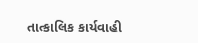તાત્કાલિક કાર્યવાહી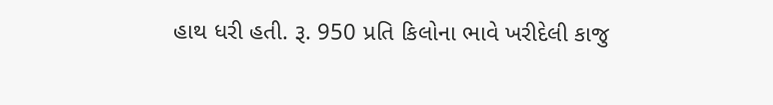હાથ ધરી હતી. રૂ. 950 પ્રતિ કિલોના ભાવે ખરીદેલી કાજુ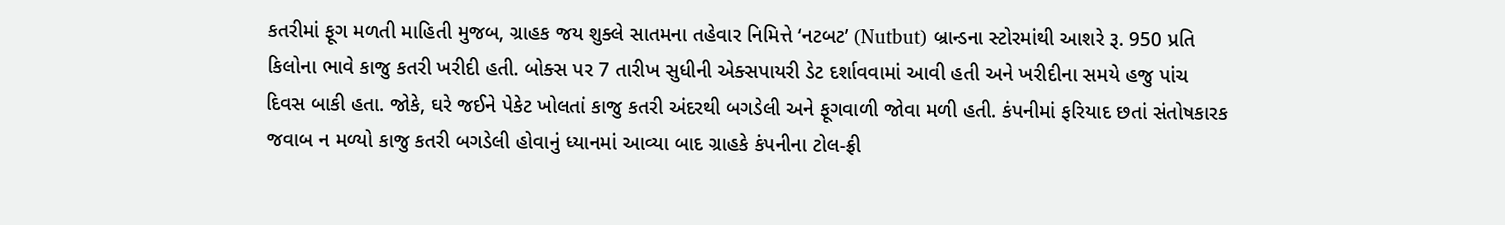કતરીમાં ફૂગ મળતી માહિતી મુજબ, ગ્રાહક જય શુક્લે સાતમના તહેવાર નિમિત્તે ‘નટબટ’ (Nutbut) બ્રાન્ડના સ્ટોરમાંથી આશરે રૂ. 950 પ્રતિ કિલોના ભાવે કાજુ કતરી ખરીદી હતી. બોક્સ પર 7 તારીખ સુધીની એક્સપાયરી ડેટ દર્શાવવામાં આવી હતી અને ખરીદીના સમયે હજુ પાંચ દિવસ બાકી હતા. જોકે, ઘરે જઈને પેકેટ ખોલતાં કાજુ કતરી અંદરથી બગડેલી અને ફૂગવાળી જોવા મળી હતી. કંપનીમાં ફરિયાદ છતાં સંતોષકારક જવાબ ન મળ્યો કાજુ કતરી બગડેલી હોવાનું ધ્યાનમાં આવ્યા બાદ ગ્રાહકે કંપનીના ટોલ-ફ્રી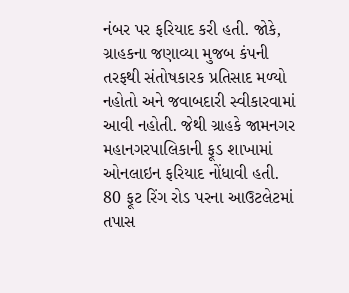નંબર પર ફરિયાદ કરી હતી. જોકે, ગ્રાહકના જણાવ્યા મુજબ કંપની તરફથી સંતોષકારક પ્રતિસાદ મળ્યો નહોતો અને જવાબદારી સ્વીકારવામાં આવી નહોતી. જેથી ગ્રાહકે જામનગર મહાનગરપાલિકાની ફૂડ શાખામાં ઓનલાઇન ફરિયાદ નોંધાવી હતી. 80 ફૂટ રિંગ રોડ પરના આઉટલેટમાં તપાસ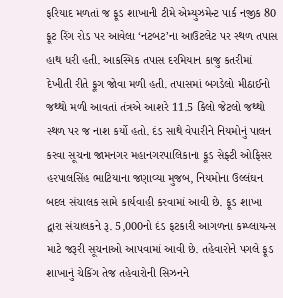ફરિયાદ મળતાં જ ફૂડ શાખાની ટીમે એમ્યુઝમેન્ટ પાર્ક નજીક 80 ફૂટ રિંગ રોડ પર આવેલા ‘નટબટ’ના આઉટલેટ પર સ્થળ તપાસ હાથ ધરી હતી. આકસ્મિક તપાસ દરમિયાન કાજુ કતરીમાં દેખીતી રીતે ફૂગ જોવા મળી હતી. તપાસમાં બગડેલો મીઠાઈનો જથ્થો મળી આવતાં તંત્રએ આશરે 11.5 કિલો જેટલો જથ્થો સ્થળ પર જ નાશ કર્યો હતો. દંડ સાથે વેપારીને નિયમોનું પાલન કરવા સૂચના જામનગર મહાનગરપાલિકાના ફૂડ સેફ્ટી ઓફિસર હરપાલસિંહ ભાટિયાના જણાવ્યા મુજબ, નિયમોના ઉલ્લંઘન બદલ સંચાલક સામે કાર્યવાહી કરવામાં આવી છે. ફૂડ શાખા દ્વારા સંચાલકને રૂ. 5,000નો દંડ ફટકારી આગળના કમ્પ્લાયન્સ માટે જરૂરી સૂચનાઓ આપવામાં આવી છે. તહેવારોને પગલે ફૂડ શાખાનું ચેકિંગ તેજ તહેવારોની સિઝનને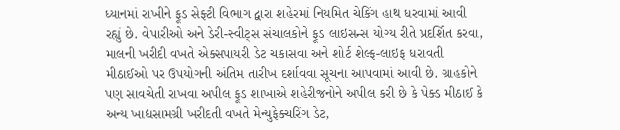ધ્યાનમાં રાખીને ફૂડ સેફ્ટી વિભાગ દ્વારા શહેરમાં નિયમિત ચેકિંગ હાથ ધરવામાં આવી રહ્યું છે. વેપારીઓ અને ડેરી-સ્વીટ્સ સંચાલકોને ફૂડ લાઇસન્સ યોગ્ય રીતે પ્રદર્શિત કરવા, માલની ખરીદી વખતે એક્સપાયરી ડેટ ચકાસવા અને શોર્ટ શેલ્ફ-લાઇફ ધરાવતી મીઠાઈઓ પર ઉપયોગની અંતિમ તારીખ દર્શાવવા સૂચના આપવામાં આવી છે. ગ્રાહકોને પણ સાવચેતી રાખવા અપીલ ફૂડ શાખાએ શહેરીજનોને અપીલ કરી છે કે પેક્ડ મીઠાઈ કે અન્ય ખાદ્યસામગ્રી ખરીદતી વખતે મેન્યુફેક્ચરિંગ ડેટ,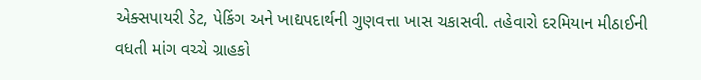એક્સપાયરી ડેટ, પેકિંગ અને ખાદ્યપદાર્થની ગુણવત્તા ખાસ ચકાસવી. તહેવારો દરમિયાન મીઠાઈની વધતી માંગ વચ્ચે ગ્રાહકો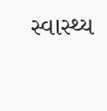સ્વાસ્થ્ય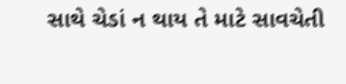સાથે ચેડાં ન થાય તે માટે સાવચેતી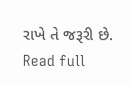રાખે તે જરૂરી છે.
Read full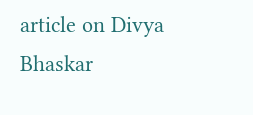article on Divya Bhaskar